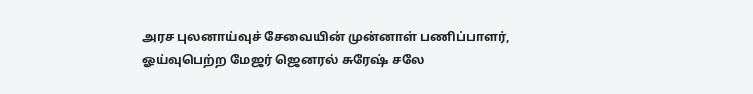அரச புலனாய்வுச் சேவையின் முன்னாள் பணிப்பாளர், ஓய்வுபெற்ற மேஜர் ஜெனரல் சுரேஷ் சலே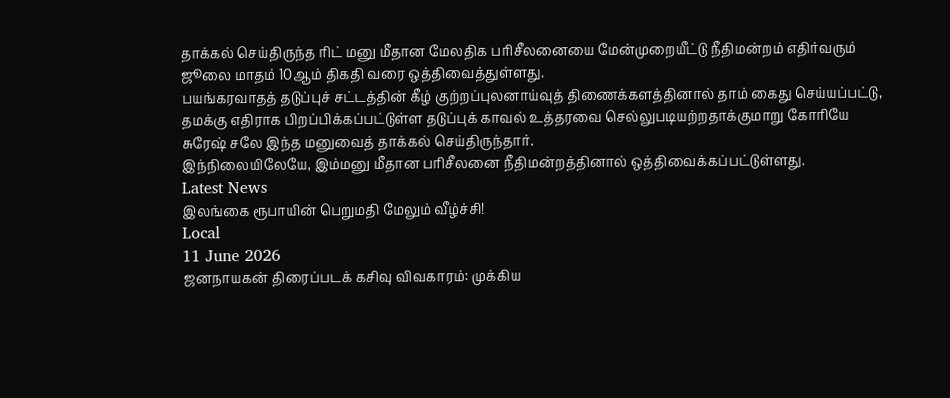தாக்கல் செய்திருந்த ரிட் மனு மீதான மேலதிக பரிசீலனையை மேன்முறையீட்டு நீதிமன்றம் எதிர்வரும் ஜூலை மாதம் 10ஆம் திகதி வரை ஒத்திவைத்துள்ளது.
பயங்கரவாதத் தடுப்புச் சட்டத்தின் கீழ் குற்றப்புலனாய்வுத் திணைக்களத்தினால் தாம் கைது செய்யப்பட்டு, தமக்கு எதிராக பிறப்பிக்கப்பட்டுள்ள தடுப்புக் காவல் உத்தரவை செல்லுபடியற்றதாக்குமாறு கோரியே சுரேஷ் சலே இந்த மனுவைத் தாக்கல் செய்திருந்தார்.
இந்நிலையிலேயே, இம்மனு மீதான பரிசீலனை நீதிமன்றத்தினால் ஒத்திவைக்கப்பட்டுள்ளது.
Latest News
இலங்கை ரூபாயின் பெறுமதி மேலும் வீழ்ச்சி!
Local
11 June 2026
ஜனநாயகன் திரைப்படக் கசிவு விவகாரம்: முக்கிய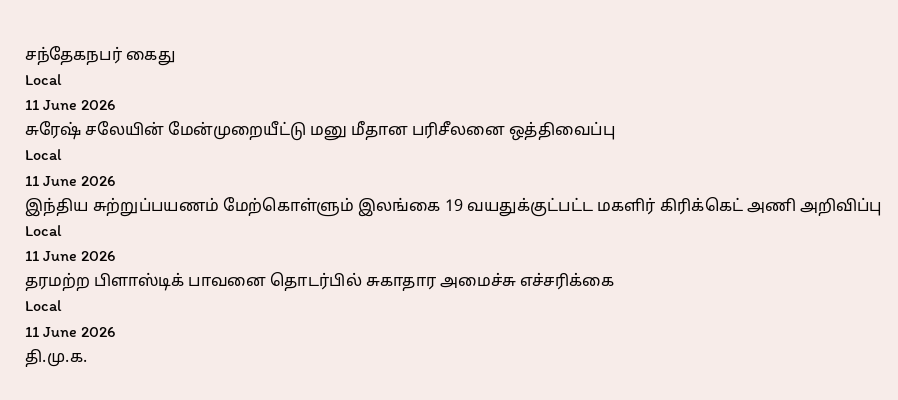சந்தேகநபர் கைது
Local
11 June 2026
சுரேஷ் சலேயின் மேன்முறையீட்டு மனு மீதான பரிசீலனை ஒத்திவைப்பு
Local
11 June 2026
இந்திய சுற்றுப்பயணம் மேற்கொள்ளும் இலங்கை 19 வயதுக்குட்பட்ட மகளிர் கிரிக்கெட் அணி அறிவிப்பு
Local
11 June 2026
தரமற்ற பிளாஸ்டிக் பாவனை தொடர்பில் சுகாதார அமைச்சு எச்சரிக்கை
Local
11 June 2026
தி.மு.க.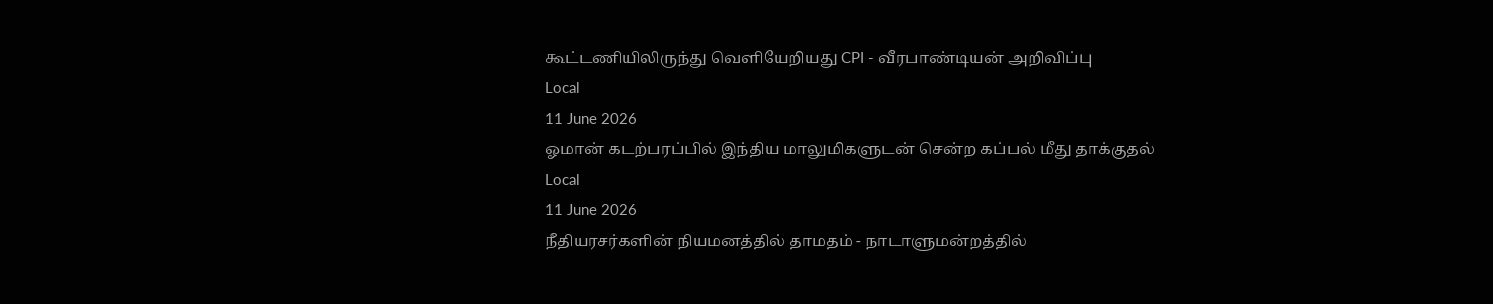கூட்டணியிலிருந்து வெளியேறியது CPI - வீரபாண்டியன் அறிவிப்பு
Local
11 June 2026
ஓமான் கடற்பரப்பில் இந்திய மாலுமிகளுடன் சென்ற கப்பல் மீது தாக்குதல்
Local
11 June 2026
நீதியரசர்களின் நியமனத்தில் தாமதம் - நாடாளுமன்றத்தில்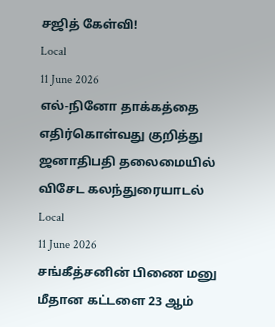சஜித் கேள்வி!
Local
11 June 2026
எல்-நினோ தாக்கத்தை எதிர்கொள்வது குறித்து ஜனாதிபதி தலைமையில் விசேட கலந்துரையாடல்
Local
11 June 2026
சங்கீத்சனின் பிணை மனு மீதான கட்டளை 23 ஆம்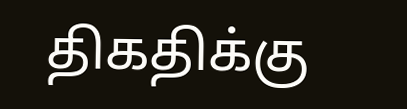திகதிக்கு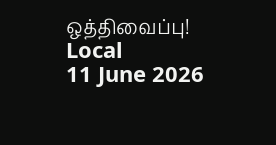ஒத்திவைப்பு!
Local
11 June 2026